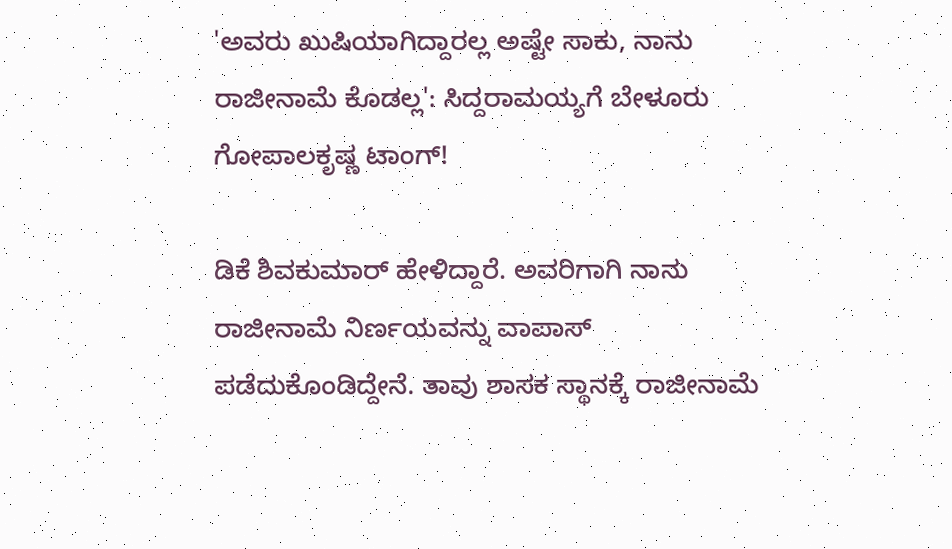'ಅವರು ಖುಷಿಯಾಗಿದ್ದಾರಲ್ಲ ಅಷ್ಟೇ ಸಾಕು, ನಾನು ರಾಜೀನಾಮೆ ಕೊಡಲ್ಲ': ಸಿದ್ದರಾಮಯ್ಯಗೆ ಬೇಳೂರು ಗೋಪಾಲಕೃಷ್ಣ ಟಾಂಗ್!

ಡಿಕೆ ಶಿವಕುಮಾರ್ ಹೇಳಿದ್ದಾರೆ. ಅವರಿಗಾಗಿ ನಾನು ರಾಜೀನಾಮೆ ನಿರ್ಣಯವನ್ನು ವಾಪಾಸ್ ಪಡೆದುಕೊಂಡಿದ್ದೇನೆ. ತಾವು ಶಾಸಕ ಸ್ಥಾನಕ್ಕೆ ರಾಜೀನಾಮೆ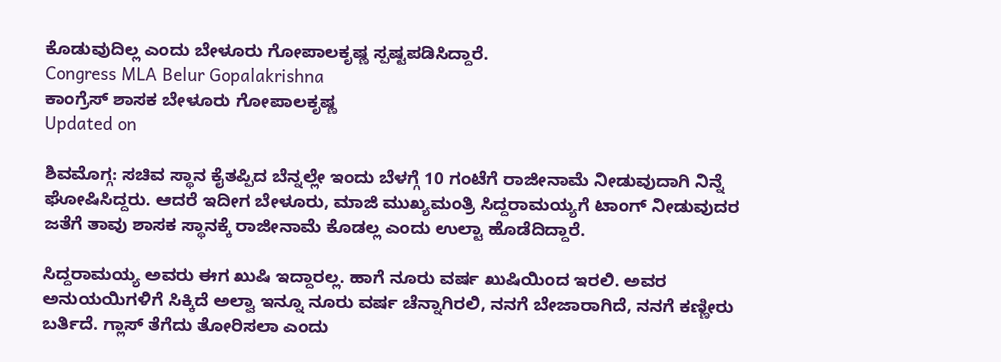ಕೊಡುವುದಿಲ್ಲ ಎಂದು ಬೇಳೂರು ಗೋಪಾಲಕೃಷ್ಣ ಸ್ಪಷ್ಟಪಡಿಸಿದ್ದಾರೆ.
Congress MLA Belur Gopalakrishna
ಕಾಂಗ್ರೆಸ್ ಶಾಸಕ ಬೇಳೂರು ಗೋಪಾಲಕೃಷ್ಣ
Updated on

ಶಿವಮೊಗ್ಗ: ಸಚಿವ ಸ್ಥಾನ ಕೈತಪ್ಪಿದ ಬೆನ್ನಲ್ಲೇ ಇಂದು ಬೆಳಗ್ಗೆ 10 ಗಂಟೆಗೆ ರಾಜೀನಾಮೆ ನೀಡುವುದಾಗಿ ನಿನ್ನೆ ಘೋಷಿಸಿದ್ದರು. ಆದರೆ ಇದೀಗ ಬೇಳೂರು, ಮಾಜಿ ಮುಖ್ಯಮಂತ್ರಿ ಸಿದ್ದರಾಮಯ್ಯಗೆ ಟಾಂಗ್ ನೀಡುವುದರ ಜತೆಗೆ ತಾವು ಶಾಸಕ ಸ್ಥಾನಕ್ಕೆ ರಾಜೀನಾಮೆ ಕೊಡಲ್ಲ ಎಂದು ಉಲ್ಟಾ ಹೊಡೆದಿದ್ದಾರೆ.

ಸಿದ್ದರಾಮಯ್ಯ ಅವರು ಈಗ ಖುಷಿ ಇದ್ದಾರಲ್ಲ. ಹಾಗೆ ನೂರು ವರ್ಷ ಖುಷಿಯಿಂದ ಇರಲಿ. ಅವರ ಅನುಯಯಿಗಳಿಗೆ ಸಿಕ್ಕಿದೆ ಅಲ್ವಾ ಇನ್ನೂ ನೂರು ವರ್ಷ ಚೆನ್ನಾಗಿರಲಿ, ನನಗೆ ಬೇಜಾರಾಗಿದೆ, ನನಗೆ ಕಣ್ಣೀರು ಬರ್ತಿದೆ. ಗ್ಲಾಸ್ ತೆಗೆದು ತೋರಿಸಲಾ ಎಂದು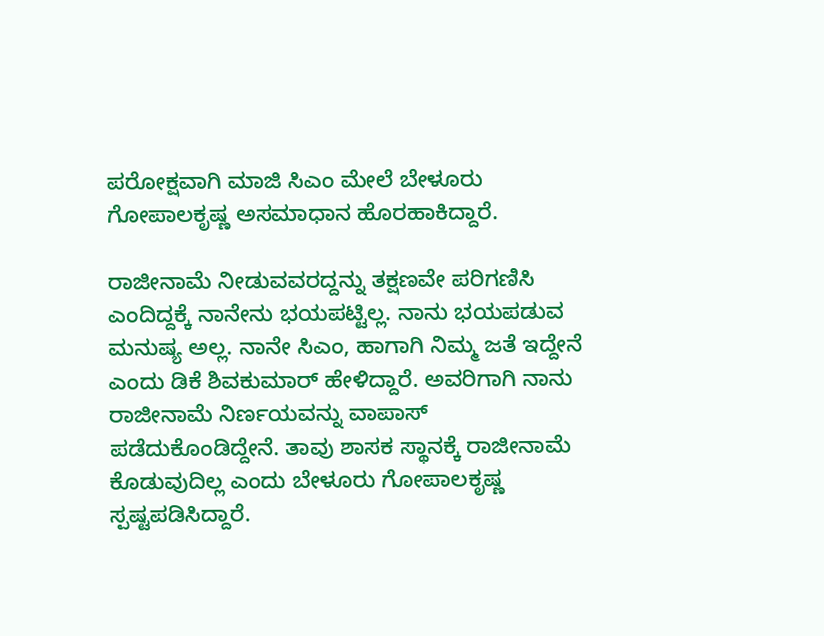ಪರೋಕ್ಷವಾಗಿ ಮಾಜಿ ಸಿಎಂ ಮೇಲೆ ಬೇಳೂರು ಗೋಪಾಲಕೃಷ್ಣ ಅಸಮಾಧಾನ ಹೊರಹಾಕಿದ್ದಾರೆ.

ರಾಜೀನಾಮೆ ನೀಡುವವರದ್ದನ್ನು ತಕ್ಷಣವೇ ಪರಿಗಣಿಸಿ ಎಂದಿದ್ದಕ್ಕೆ ನಾನೇನು ಭಯಪಟ್ಟಿಲ್ಲ. ನಾನು ಭಯಪಡುವ ಮನುಷ್ಯ ಅಲ್ಲ. ನಾನೇ ಸಿಎಂ, ಹಾಗಾಗಿ ನಿಮ್ಮ ಜತೆ ಇದ್ದೇನೆ ಎಂದು ಡಿಕೆ ಶಿವಕುಮಾರ್ ಹೇಳಿದ್ದಾರೆ. ಅವರಿಗಾಗಿ ನಾನು ರಾಜೀನಾಮೆ ನಿರ್ಣಯವನ್ನು ವಾಪಾಸ್ ಪಡೆದುಕೊಂಡಿದ್ದೇನೆ. ತಾವು ಶಾಸಕ ಸ್ಥಾನಕ್ಕೆ ರಾಜೀನಾಮೆ ಕೊಡುವುದಿಲ್ಲ ಎಂದು ಬೇಳೂರು ಗೋಪಾಲಕೃಷ್ಣ ಸ್ಪಷ್ಟಪಡಿಸಿದ್ದಾರೆ.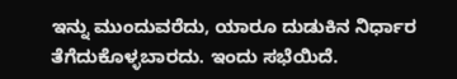ಇನ್ನು ಮುಂದುವರೆದು, ಯಾರೂ ದುಡುಕಿನ ನಿರ್ಧಾರ ತೆಗೆದುಕೊಳ್ಳಬಾರದು. ಇಂದು ಸಭೆಯಿದೆ.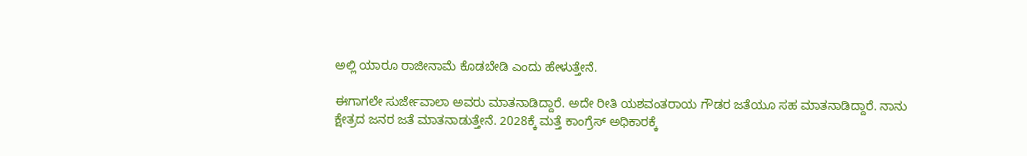ಅಲ್ಲಿ ಯಾರೂ ರಾಜೀನಾಮೆ ಕೊಡಬೇಡಿ ಎಂದು ಹೇಳುತ್ತೇನೆ.

ಈಗಾಗಲೇ ಸುರ್ಜೇವಾಲಾ ಅವರು ಮಾತನಾಡಿದ್ದಾರೆ. ಅದೇ ರೀತಿ ಯಶವಂತರಾಯ ಗೌಡರ ಜತೆಯೂ ಸಹ ಮಾತನಾಡಿದ್ದಾರೆ. ನಾನು ಕ್ಷೇತ್ರದ ಜನರ ಜತೆ ಮಾತನಾಡುತ್ತೇನೆ. 2028ಕ್ಕೆ ಮತ್ತೆ ಕಾಂಗ್ರೆಸ್ ಅಧಿಕಾರಕ್ಕೆ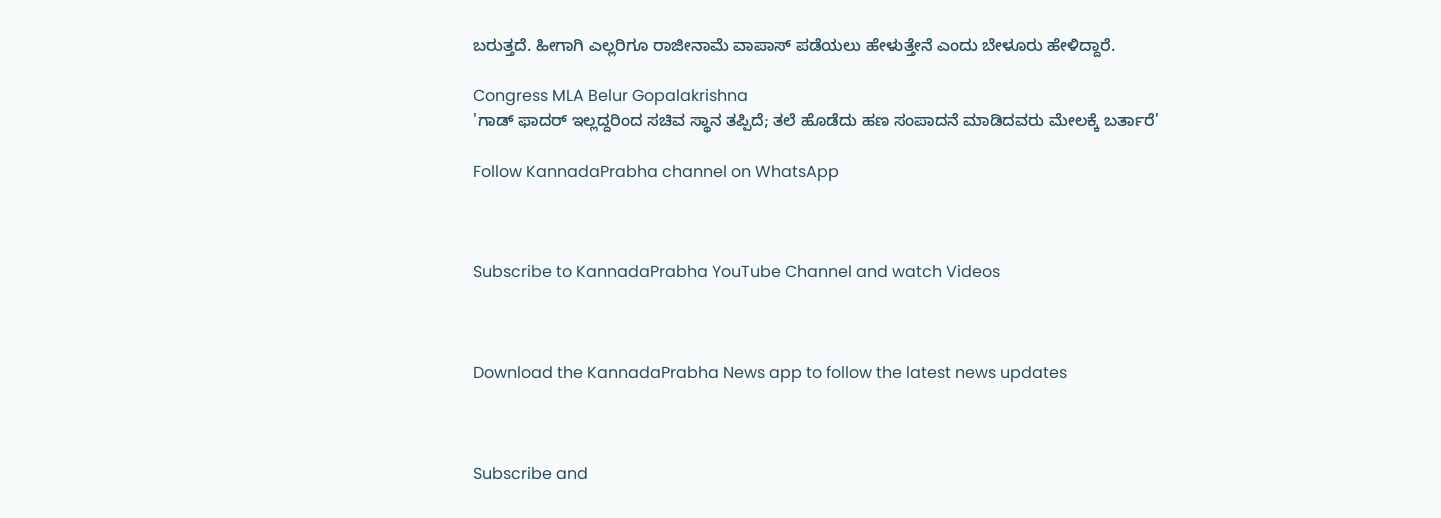ಬರುತ್ತದೆ. ಹೀಗಾಗಿ ಎಲ್ಲರಿಗೂ ರಾಜೀನಾಮೆ ವಾಪಾಸ್ ಪಡೆಯಲು ಹೇಳುತ್ತೇನೆ ಎಂದು ಬೇಳೂರು ಹೇಳಿದ್ದಾರೆ.

Congress MLA Belur Gopalakrishna
'ಗಾಡ್ ಫಾದರ್ ಇಲ್ಲದ್ದರಿಂದ ಸಚಿವ ಸ್ಥಾನ ತಪ್ಪಿದೆ; ತಲೆ ಹೊಡೆದು ಹಣ ಸಂಪಾದನೆ ಮಾಡಿದವರು ಮೇಲಕ್ಕೆ ಬರ್ತಾರೆ'

Follow KannadaPrabha channel on WhatsApp



Subscribe to KannadaPrabha YouTube Channel and watch Videos



Download the KannadaPrabha News app to follow the latest news updates



Subscribe and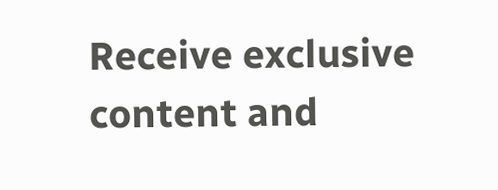Receive exclusive content and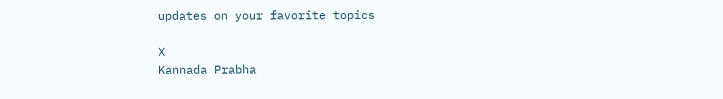updates on your favorite topics

X
Kannada Prabha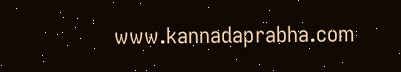www.kannadaprabha.com